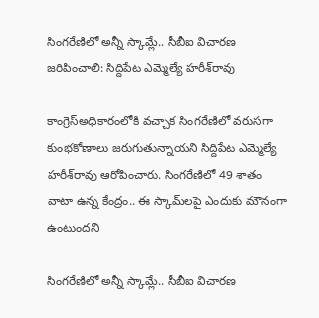సింగరేణిలో అన్నీ స్కామ్లే.. సీబీఐ విచారణ జరిపించాలి: సిద్దిపేట ఎమ్మెల్యే హరీశ్‌‌‌‌రావు

కాంగ్రెస్అధికారంలోకి వచ్చాక సింగరేణిలో వరుసగా కుంభకోణాలు జరుగుతున్నాయని సిద్దిపేట ఎమ్మెల్యే హరీశ్‌‌‌‌రావు ఆరోపించారు. సింగరేణిలో 49 శాతం వాటా ఉన్న కేంద్రం.. ఈ స్కామ్‌‌‌‌లపై ఎందుకు మౌనంగా ఉంటుందని

సింగరేణిలో అన్నీ స్కామ్లే.. సీబీఐ విచారణ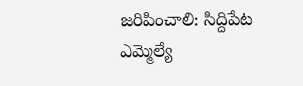జరిపించాలి: సిద్దిపేట ఎమ్మెల్యే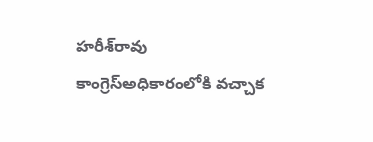హరీశ్‌‌‌‌రావు
కాంగ్రెస్అధికారంలోకి వచ్చాక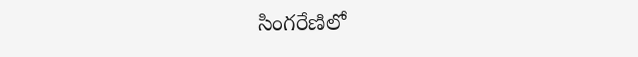సింగరేణిలో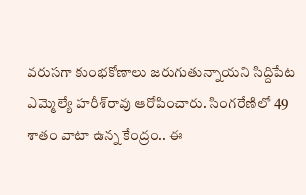వరుసగా కుంభకోణాలు జరుగుతున్నాయని సిద్దిపేట ఎమ్మెల్యే హరీశ్‌‌‌‌రావు ఆరోపించారు. సింగరేణిలో 49 శాతం వాటా ఉన్న కేంద్రం.. ఈ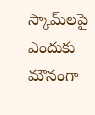స్కామ్‌‌‌‌లపై ఎందుకు మౌనంగా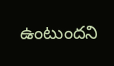ఉంటుందని